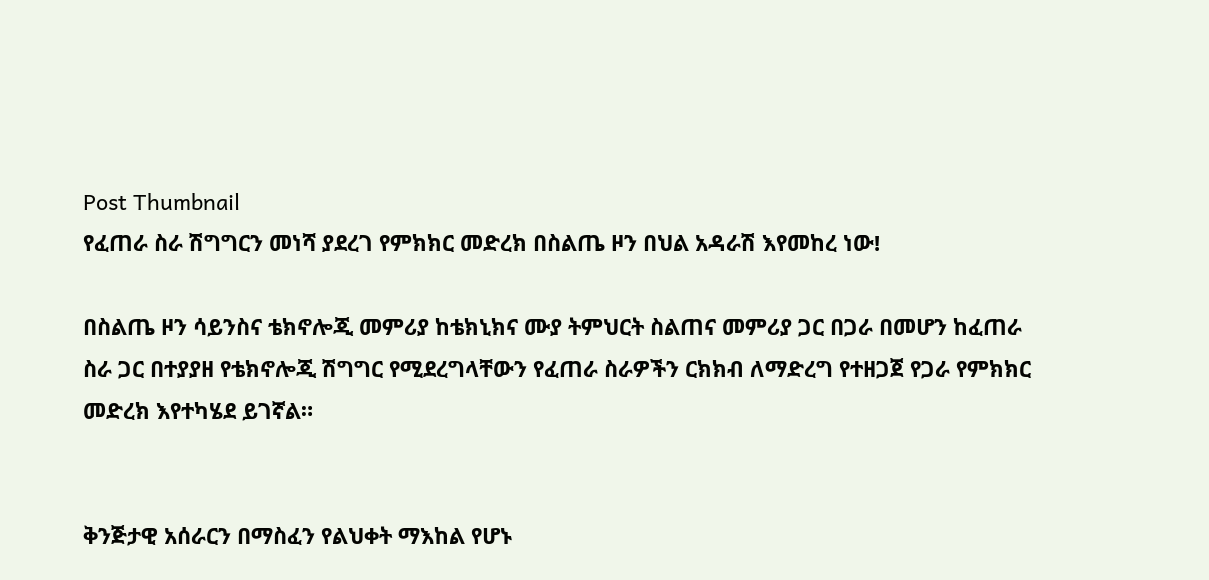Post Thumbnail
የፈጠራ ስራ ሽግግርን መነሻ ያደረገ የምክክር መድረክ በስልጤ ዞን በህል አዳራሽ እየመከረ ነው!

በስልጤ ዞን ሳይንስና ቴክኖሎጂ መምሪያ ከቴክኒክና ሙያ ትምህርት ስልጠና መምሪያ ጋር በጋራ በመሆን ከፈጠራ ስራ ጋር በተያያዘ የቴክኖሎጂ ሽግግር የሚደረግላቸውን የፈጠራ ስራዎችን ርክክብ ለማድረግ የተዘጋጀ የጋራ የምክክር መድረክ እየተካሄደ ይገኛል።


ቅንጅታዊ አሰራርን በማስፈን የልህቀት ማእከል የሆኑ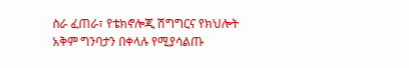ስራ ፈጠራ፣ የቴክኖሎጂ ሽግግርና የክህሎት አቅም ግንባታን በቀላሉ የሚያሳልጡ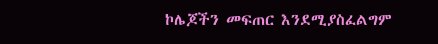ኮሌጆችን መፍጠር እንደሚያስፈልግም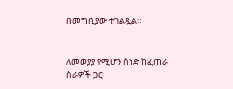በመግቢያው ተገልጿል።


ለመወያያ የሚሆን ሰነድ ከፈጠራ ስራዎች ጋር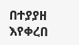በተያያዘ እየቀረበ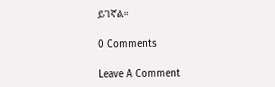ይገኛል።

0 Comments

Leave A Comment